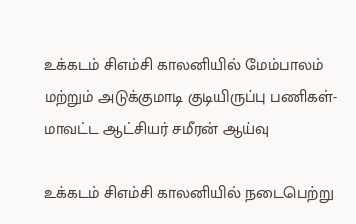உக்கடம் சிஎம்சி காலனியில் மேம்பாலம் மற்றும் அடுக்குமாடி குடியிருப்பு பணிகள்-மாவட்ட ஆட்சியர் சமீரன் ஆய்வு

உக்கடம் சிஎம்சி காலனியில் நடைபெற்று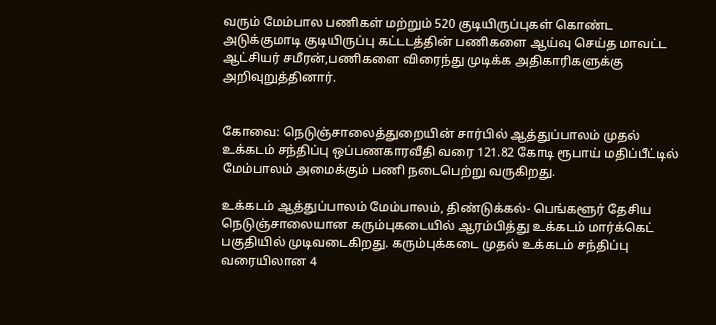வரும் மேம்பால பணிகள் மற்றும் 520 குடியிருப்புகள் கொண்ட அடுக்குமாடி குடியிருப்பு கட்டடத்தின் பணிகளை ஆய்வு செய்த மாவட்ட ஆட்சியர் சமீரன்,பணிகளை விரைந்து முடிக்க அதிகாரிகளுக்கு அறிவுறுத்தினார்.


கோவை: நெடுஞ்சாலைத்துறையின் சார்பில் ஆத்துப்பாலம் முதல் உக்கடம் சந்திப்பு ஒப்பணகாரவீதி வரை 121.82 கோடி ரூபாய் மதிப்பீட்டில் மேம்பாலம் அமைக்கும் பணி நடைபெற்று வருகிறது.

உக்கடம் ஆத்துப்பாலம் மேம்பாலம், திண்டுக்கல்- பெங்களூர் தேசிய நெடுஞ்சாலையான கரும்புகடையில் ஆரம்பித்து உக்கடம் மார்க்கெட் பகுதியில் முடிவடைகிறது. கரும்புக்கடை முதல் உக்கடம் சந்திப்பு வரையிலான 4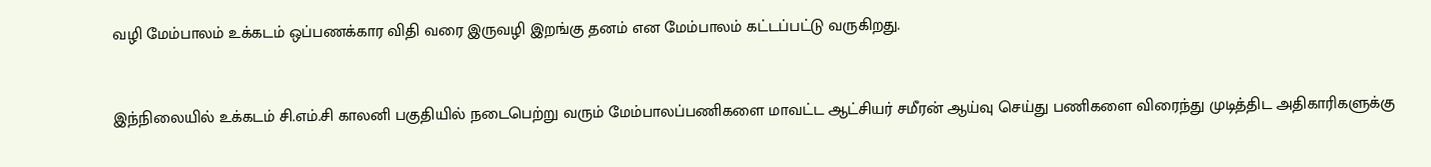வழி மேம்பாலம் உக்கடம் ஒப்பணக்கார விதி வரை இருவழி இறங்கு தனம் என மேம்பாலம் கட்டப்பட்டு வருகிறது.



இந்நிலையில் உக்கடம் சி.எம்.சி காலனி பகுதியில் நடைபெற்று வரும் மேம்பாலப்பணிகளை மாவட்ட ஆட்சியர் சமீரன் ஆய்வு செய்து பணிகளை விரைந்து முடித்திட அதிகாரிகளுக்கு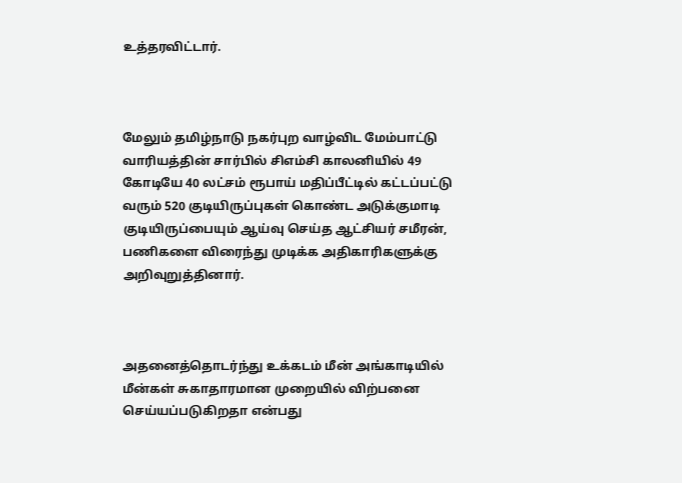உத்தரவிட்டார்.



மேலும் தமிழ்நாடு நகர்புற வாழ்விட மேம்பாட்டு வாரியத்தின் சார்பில் சிஎம்சி காலனியில் 49 கோடியே 40 லட்சம் ரூபாய் மதிப்பீட்டில் கட்டப்பட்டு வரும் 520 குடியிருப்புகள் கொண்ட அடுக்குமாடி குடியிருப்பையும் ஆய்வு செய்த ஆட்சியர் சமீரன், பணிகளை விரைந்து முடிக்க அதிகாரிகளுக்கு அறிவுறுத்தினார்.



அதனைத்தொடர்ந்து உக்கடம் மீன் அங்காடியில் மீன்கள் சுகாதாரமான முறையில் விற்பனை செய்யப்படுகிறதா என்பது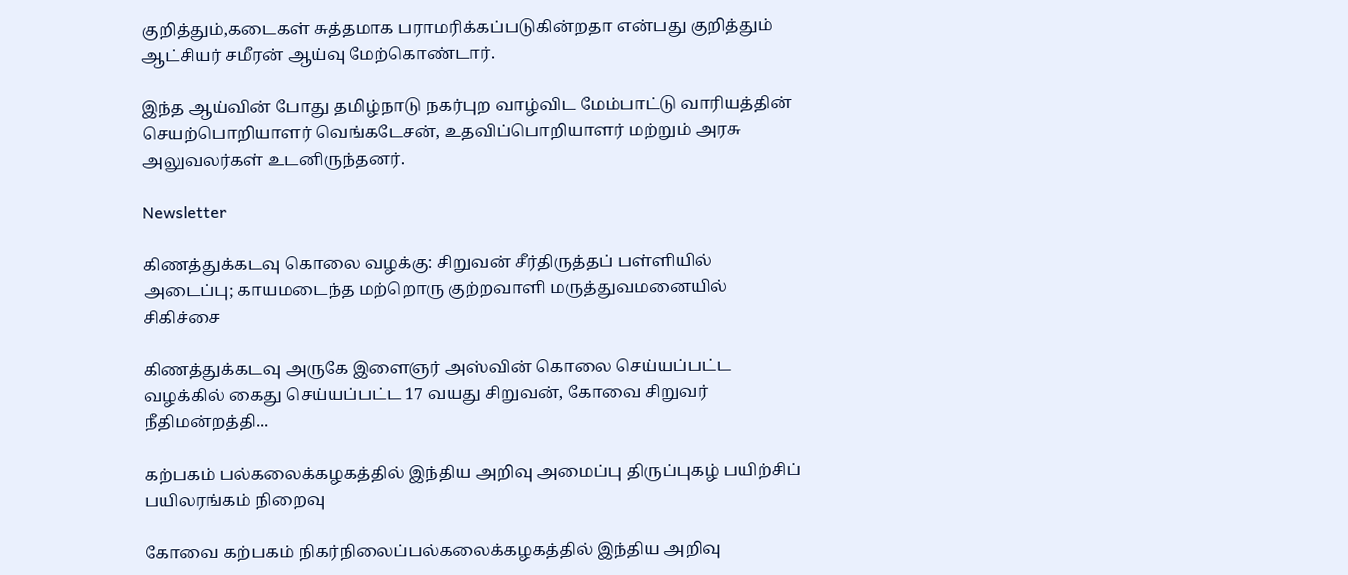குறித்தும்,கடைகள் சுத்தமாக பராமரிக்கப்படுகின்றதா என்பது குறித்தும் ஆட்சியர் சமீரன் ஆய்வு மேற்கொண்டார்.

இந்த ஆய்வின் போது தமிழ்நாடு நகர்புற வாழ்விட மேம்பாட்டு வாரியத்தின் செயற்பொறியாளர் வெங்கடேசன், உதவிப்பொறியாளர் மற்றும் அரசு அலுவலர்கள் உடனிருந்தனர்.

Newsletter

கிணத்துக்கடவு கொலை வழக்கு: சிறுவன் சீர்திருத்தப் பள்ளியில் அடைப்பு; காயமடைந்த மற்றொரு குற்றவாளி மருத்துவமனையில் சிகிச்சை

கிணத்துக்கடவு அருகே இளைஞர் அஸ்வின் கொலை செய்யப்பட்ட வழக்கில் கைது செய்யப்பட்ட 17 வயது சிறுவன், கோவை சிறுவர் நீதிமன்றத்தி...

கற்பகம் பல்கலைக்கழகத்தில் இந்திய அறிவு அமைப்பு திருப்புகழ் பயிற்சிப் பயிலரங்கம் நிறைவு

கோவை கற்பகம் நிகர்நிலைப்பல்கலைக்கழகத்தில் இந்திய அறிவு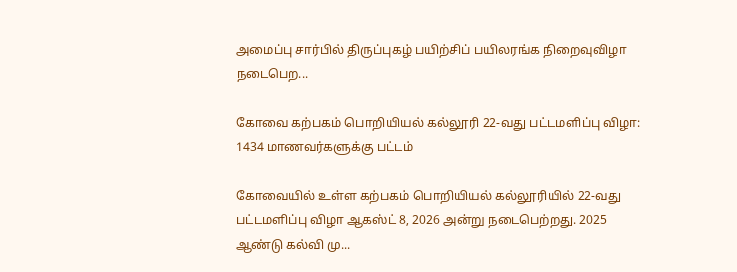அமைப்பு சார்பில் திருப்புகழ் பயிற்சிப் பயிலரங்க நிறைவுவிழா நடைபெற...

கோவை கற்பகம் பொறியியல் கல்லூரி 22-வது பட்டமளிப்பு விழா: 1434 மாணவர்களுக்கு பட்டம்

கோவையில் உள்ள கற்பகம் பொறியியல் கல்லூரியில் 22-வது பட்டமளிப்பு விழா ஆகஸ்ட் 8, 2026 அன்று நடைபெற்றது. 2025 ஆண்டு கல்வி மு...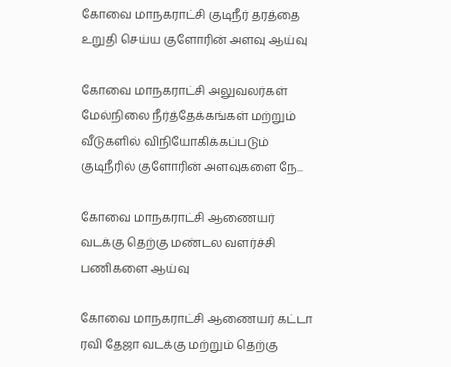கோவை மாநகராட்சி குடிநீர் தரத்தை உறுதி செய்ய குளோரின் அளவு ஆய்வு

கோவை மாநகராட்சி அலுவலர்கள் மேல்நிலை நீர்த்தேக்கங்கள் மற்றும் வீடுகளில் விநியோகிக்கப்படும் குடிநீரில் குளோரின் அளவுகளை நே...

கோவை மாநகராட்சி ஆணையர் வடக்கு தெற்கு மண்டல வளர்ச்சி பணிகளை ஆய்வு

கோவை மாநகராட்சி ஆணையர் கட்டா ரவி தேஜா வடக்கு மற்றும் தெற்கு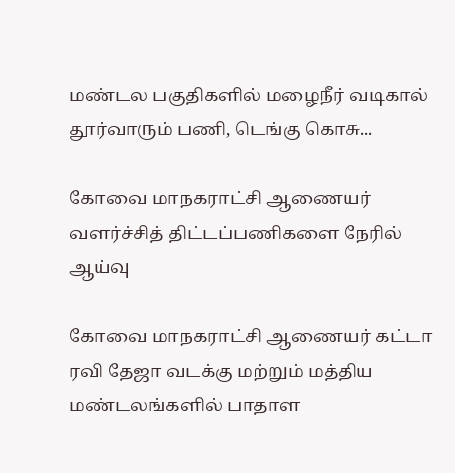மண்டல பகுதிகளில் மழைநீர் வடிகால் தூர்வாரும் பணி, டெங்கு கொசு...

கோவை மாநகராட்சி ஆணையர் வளர்ச்சித் திட்டப்பணிகளை நேரில் ஆய்வு

கோவை மாநகராட்சி ஆணையர் கட்டா ரவி தேஜா வடக்கு மற்றும் மத்திய மண்டலங்களில் பாதாள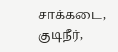சாக்கடை, குடிநீர்,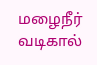மழைநீர் வடிகால்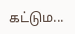கட்டும...